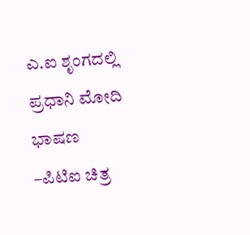ಎ.ಐ ಶೃಂಗದಲ್ಲಿ ಪ್ರಧಾನಿ ಮೋದಿ ಭಾಷಣ
–ಪಿಟಿಐ ಚಿತ್ರ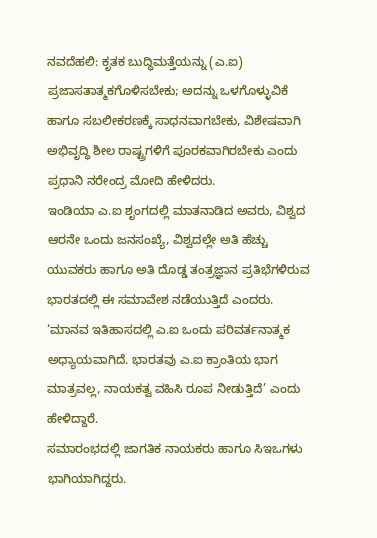ನವದೆಹಲಿ: ಕೃತಕ ಬುದ್ಧಿಮತ್ತೆಯನ್ನು (ಎ.ಐ) ಪ್ರಜಾಸತಾತ್ಮಕಗೊಳಿಸಬೇಕು; ಅದನ್ನು ಒಳಗೊಳ್ಳುವಿಕೆ ಹಾಗೂ ಸಬಲೀಕರಣಕ್ಕೆ ಸಾಧನವಾಗಬೇಕು, ವಿಶೇಷವಾಗಿ ಅಭಿವೃದ್ಧಿ ಶೀಲ ರಾಷ್ಟ್ರಗಳಿಗೆ ಪೂರಕವಾಗಿರಬೇಕು ಎಂದು ಪ್ರಧಾನಿ ನರೇಂದ್ರ ಮೋದಿ ಹೇಳಿದರು.
ಇಂಡಿಯಾ ಎ.ಐ ಶೃಂಗದಲ್ಲಿ ಮಾತನಾಡಿದ ಅವರು, ವಿಶ್ವದ ಆರನೇ ಒಂದು ಜನಸಂಖ್ಯೆ, ವಿಶ್ವದಲ್ಲೇ ಅತಿ ಹೆಚ್ಚು ಯುವಕರು ಹಾಗೂ ಅತಿ ದೊಡ್ಡ ತಂತ್ರಜ್ಞಾನ ಪ್ರತಿಭೆಗಳಿರುವ ಭಾರತದಲ್ಲಿ ಈ ಸಮಾವೇಶ ನಡೆಯುತ್ತಿದೆ ಎಂದರು.
‘ಮಾನವ ಇತಿಹಾಸದಲ್ಲಿ ಎ.ಐ ಒಂದು ಪರಿವರ್ತನಾತ್ಮಕ ಅಧ್ಯಾಯವಾಗಿದೆ. ಭಾರತವು ಎ.ಐ ಕ್ರಾಂತಿಯ ಭಾಗ ಮಾತ್ರವಲ್ಲ, ನಾಯಕತ್ವ ವಹಿಸಿ ರೂಪ ನೀಡುತ್ತಿದೆ’ ಎಂದು ಹೇಳಿದ್ದಾರೆ.
ಸಮಾರಂಭದಲ್ಲಿ ಜಾಗತಿಕ ನಾಯಕರು ಹಾಗೂ ಸಿಇಒಗಳು ಭಾಗಿಯಾಗಿದ್ದರು.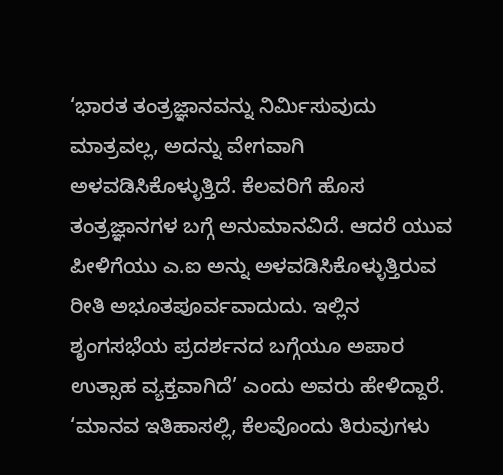‘ಭಾರತ ತಂತ್ರಜ್ಞಾನವನ್ನು ನಿರ್ಮಿಸುವುದು ಮಾತ್ರವಲ್ಲ, ಅದನ್ನು ವೇಗವಾಗಿ ಅಳವಡಿಸಿಕೊಳ್ಳುತ್ತಿದೆ. ಕೆಲವರಿಗೆ ಹೊಸ ತಂತ್ರಜ್ಞಾನಗಳ ಬಗ್ಗೆ ಅನುಮಾನವಿದೆ. ಆದರೆ ಯುವ ಪೀಳಿಗೆಯು ಎ.ಐ ಅನ್ನು ಅಳವಡಿಸಿಕೊಳ್ಳುತ್ತಿರುವ ರೀತಿ ಅಭೂತಪೂರ್ವವಾದುದು. ಇಲ್ಲಿನ ಶೃಂಗಸಭೆಯ ಪ್ರದರ್ಶನದ ಬಗ್ಗೆಯೂ ಅಪಾರ ಉತ್ಸಾಹ ವ್ಯಕ್ತವಾಗಿದೆ’ ಎಂದು ಅವರು ಹೇಳಿದ್ದಾರೆ.
‘ಮಾನವ ಇತಿಹಾಸಲ್ಲಿ, ಕೆಲವೊಂದು ತಿರುವುಗಳು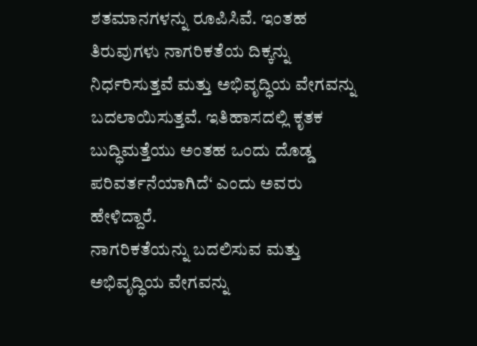ಶತಮಾನಗಳನ್ನು ರೂಪಿಸಿವೆ. ಇಂತಹ ತಿರುವುಗಳು ನಾಗರಿಕತೆಯ ದಿಕ್ಕನ್ನು ನಿರ್ಧರಿಸುತ್ತವೆ ಮತ್ತು ಅಭಿವೃದ್ಧಿಯ ವೇಗವನ್ನು ಬದಲಾಯಿಸುತ್ತವೆ. ಇತಿಹಾಸದಲ್ಲಿ ಕೃತಕ ಬುದ್ಧಿಮತ್ತೆಯು ಅಂತಹ ಒಂದು ದೊಡ್ಡ ಪರಿವರ್ತನೆಯಾಗಿದೆ‘ ಎಂದು ಅವರು ಹೇಳಿದ್ದಾರೆ.
ನಾಗರಿಕತೆಯನ್ನು ಬದಲಿಸುವ ಮತ್ತು ಅಭಿವೃದ್ಧಿಯ ವೇಗವನ್ನು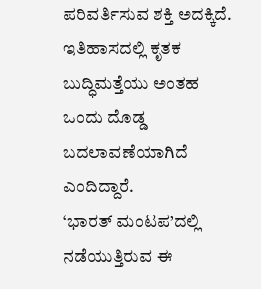ಪರಿವರ್ತಿಸುವ ಶಕ್ತಿ ಅದಕ್ಕಿದೆ. ಇತಿಹಾಸದಲ್ಲಿ ಕೃತಕ ಬುದ್ಧಿಮತ್ತೆಯು ಅಂತಹ ಒಂದು ದೊಡ್ಡ ಬದಲಾವಣೆಯಾಗಿದೆ ಎಂದಿದ್ದಾರೆ.
‘ಭಾರತ್ ಮಂಟಪ’ದಲ್ಲಿ ನಡೆಯುತ್ತಿರುವ ಈ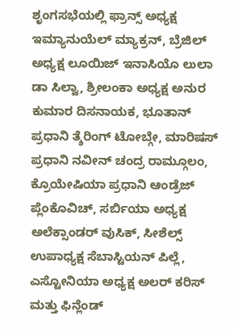ಶೃಂಗಸಭೆಯಲ್ಲಿ ಫ್ರಾನ್ಸ್ ಅಧ್ಯಕ್ಷ ಇಮ್ಯಾನುಯೆಲ್ ಮ್ಯಾಕ್ರನ್, ಬ್ರೆಜಿಲ್ ಅಧ್ಯಕ್ಷ ಲೂಯಿಜ್ ಇನಾಸಿಯೊ ಲುಲಾ ಡಾ ಸಿಲ್ವಾ, ಶ್ರೀಲಂಕಾ ಅಧ್ಯಕ್ಷ ಅನುರ ಕುಮಾರ ದಿಸನಾಯಕ, ಭೂತಾನ್ ಪ್ರಧಾನಿ ತ್ಶೆರಿಂಗ್ ಟೋಬ್ಗೇ, ಮಾರಿಷಸ್ ಪ್ರಧಾನಿ ನವೀನ್ ಚಂದ್ರ ರಾಮ್ಗೂಲಂ, ಕ್ರೊಯೇಷಿಯಾ ಪ್ರಧಾನಿ ಆಂಡ್ರೆಜ್ ಪ್ಲೆಂಕೊವಿಚ್, ಸರ್ಬಿಯಾ ಅಧ್ಯಕ್ಷ ಅಲೆಕ್ಸಾಂಡರ್ ವುಸಿಕ್, ಸೀಶೆಲ್ಸ್ ಉಪಾಧ್ಯಕ್ಷ ಸೆಬಾಸ್ಟಿಯನ್ ಪಿಲ್ಲೆ, ಎಸ್ಟೋನಿಯಾ ಅಧ್ಯಕ್ಷ ಅಲರ್ ಕರಿಸ್ ಮತ್ತು ಫಿನ್ಲೆಂಡ್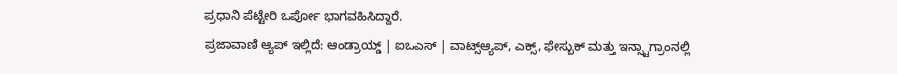ಪ್ರಧಾನಿ ಪೆಟ್ಟೇರಿ ಒರ್ಪೋ ಭಾಗವಹಿಸಿದ್ದಾರೆ.
ಪ್ರಜಾವಾಣಿ ಆ್ಯಪ್ ಇಲ್ಲಿದೆ: ಆಂಡ್ರಾಯ್ಡ್ | ಐಒಎಸ್ | ವಾಟ್ಸ್ಆ್ಯಪ್, ಎಕ್ಸ್, ಫೇಸ್ಬುಕ್ ಮತ್ತು ಇನ್ಸ್ಟಾಗ್ರಾಂನಲ್ಲಿ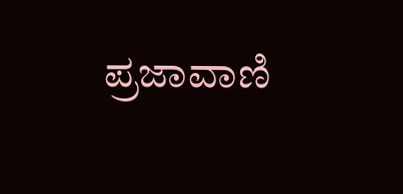ಪ್ರಜಾವಾಣಿ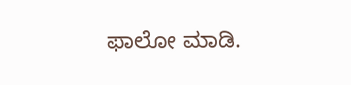ಫಾಲೋ ಮಾಡಿ.